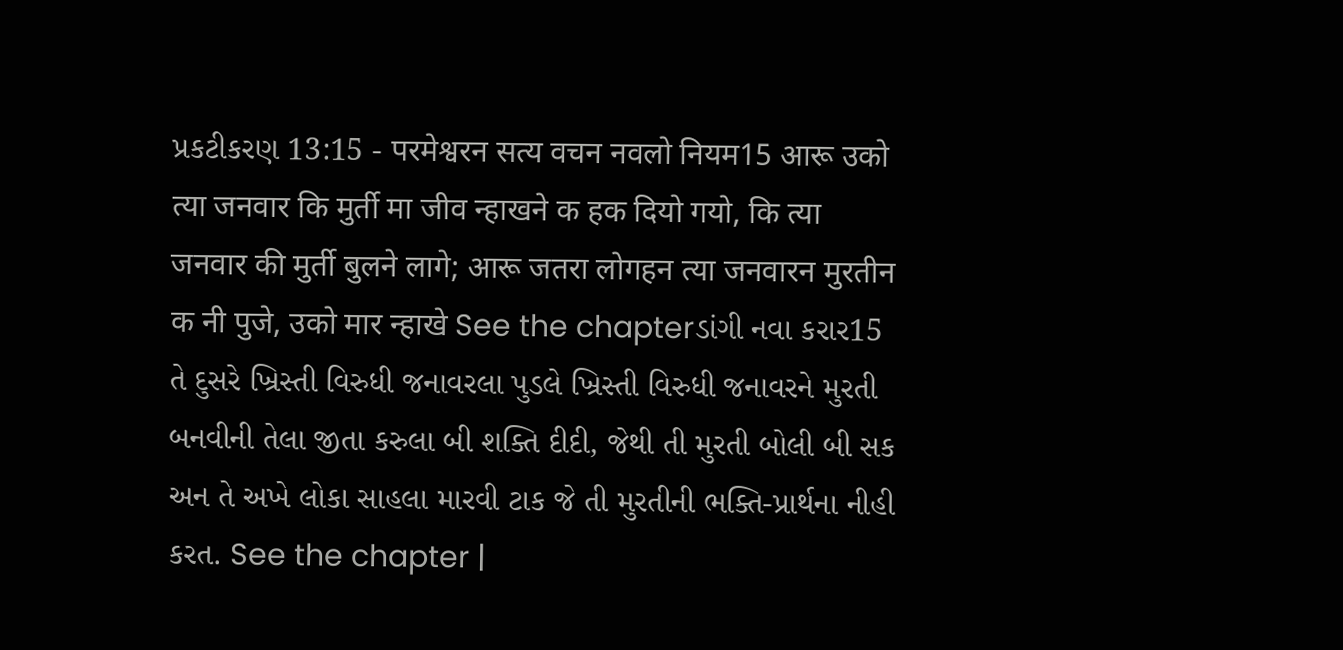પ્રકટીકરણ 13:15 - परमेश्वरन सत्य वचन नवलो नियम15 आरू उको त्या जनवार कि मुर्ती मा जीव न्हाखने क हक दियो गयो, कि त्या जनवार की मुर्ती बुलने लागे; आरू जतरा लोगहन त्या जनवारन मुरतीन क नी पुजे, उको मार न्हाखे See the chapterડાંગી નવા કરાર15 તે દુસરે ખ્રિસ્તી વિરુધી જનાવરલા પુડલે ખ્રિસ્તી વિરુધી જનાવરને મુરતી બનવીની તેલા જીતા કરુલા બી શક્તિ દીદી, જેથી તી મુરતી બોલી બી સક અન તે અખે લોકા સાહલા મારવી ટાક જે તી મુરતીની ભક્તિ-પ્રાર્થના નીહી કરત. See the chapter |